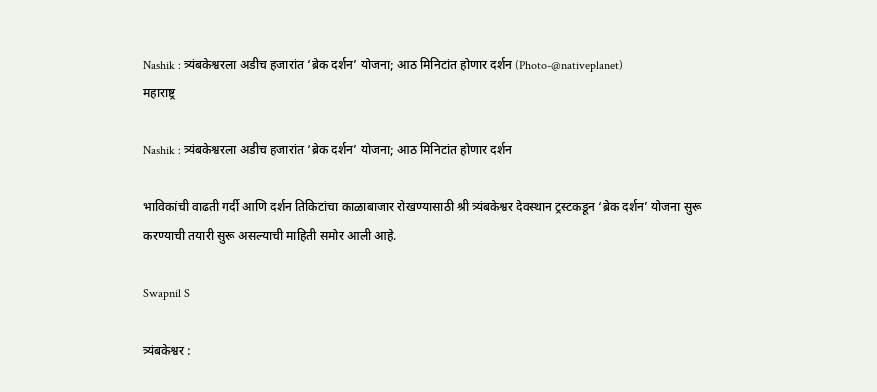Nashik : त्र्यंबकेश्वरला अडीच हजारांत ‘ब्रेक दर्शन’ योजना; आठ मिनिटांत होणार दर्शन (Photo-@nativeplanet)
महाराष्ट्र

Nashik : त्र्यंबकेश्वरला अडीच हजारांत ‘ब्रेक दर्शन’ योजना; आठ मिनिटांत होणार दर्शन

भाविकांची वाढती गर्दी आणि दर्शन तिकिटांचा काळाबाजार रोखण्यासाठी श्री त्र्यंबकेश्वर देवस्थान ट्रस्टकडून ‘ब्रेक दर्शन’ योजना सुरू करण्याची तयारी सुरू असल्याची माहिती समोर आली आहे.

Swapnil S

त्र्यंबकेश्वर :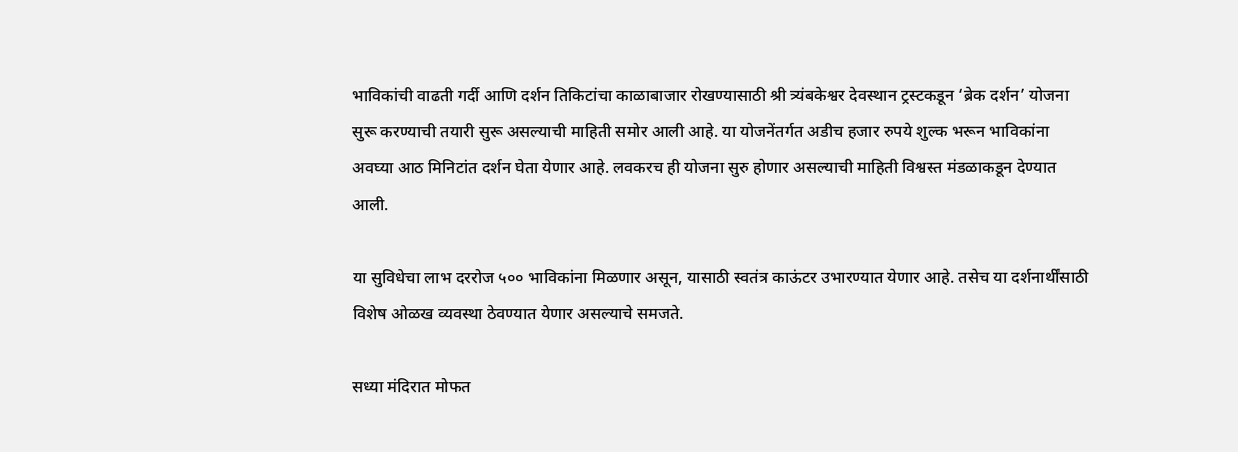भाविकांची वाढती गर्दी आणि दर्शन तिकिटांचा काळाबाजार रोखण्यासाठी श्री त्र्यंबकेश्वर देवस्थान ट्रस्टकडून ‘ब्रेक दर्शन’ योजना सुरू करण्याची तयारी सुरू असल्याची माहिती समोर आली आहे. या योजनेंतर्गत अडीच हजार रुपये शुल्क भरून भाविकांना अवघ्या आठ मिनिटांत दर्शन घेता येणार आहे. लवकरच ही योजना सुरु होणार असल्याची माहिती विश्वस्त मंडळाकडून देण्यात आली.

या सुविधेचा लाभ दररोज ५०० भाविकांना मिळणार असून, यासाठी स्वतंत्र काऊंटर उभारण्यात येणार आहे. तसेच या दर्शनार्थींसाठी विशेष ओळख व्यवस्था ठेवण्यात येणार असल्याचे समजते.

सध्या मंदिरात मोफत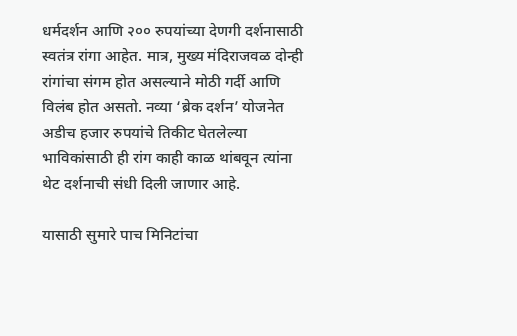धर्मदर्शन आणि २०० रुपयांच्या देणगी दर्शनासाठी स्वतंत्र रांगा आहेत. मात्र, मुख्य मंदिराजवळ दोन्ही रांगांचा संगम होत असल्याने मोठी गर्दी आणि विलंब होत असतो. नव्या ‘ब्रेक दर्शन’ योजनेत अडीच हजार रुपयांचे तिकीट घेतलेल्या भाविकांसाठी ही रांग काही काळ थांबवून त्यांना थेट दर्शनाची संधी दिली जाणार आहे.

यासाठी सुमारे पाच मिनिटांचा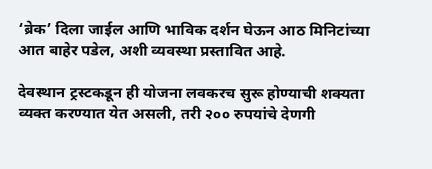‘ब्रेक’ दिला जाईल आणि भाविक दर्शन घेऊन आठ मिनिटांच्या आत बाहेर पडेल, अशी व्यवस्था प्रस्तावित आहे.

देवस्थान ट्रस्टकडून ही योजना लवकरच सुरू होण्याची शक्यता व्यक्त करण्यात येत असली, तरी २०० रुपयांचे देणगी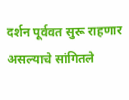दर्शन पूर्ववत सुरू राहणार असल्याचे सांगितले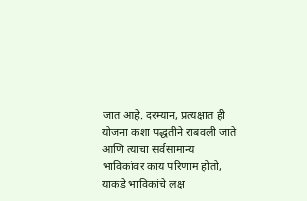जात आहे. दरम्यान, प्रत्यक्षात ही योजना कशा पद्धतीने राबवली जाते आणि त्याचा सर्वसामान्य भाविकांवर काय परिणाम होतो, याकडे भाविकांचे लक्ष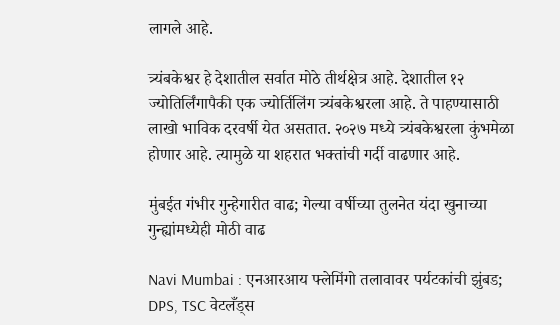लागले आहे.

त्र्यंबकेश्वर हे देशातील सर्वात मोठे तीर्थक्षेत्र आहे. देशातील १२ ज्योतिर्लिंगापैकी एक ज्योर्तिलिंग त्र्यंबकेश्वरला आहे. ते पाहण्यासाठी लाखो भाविक दरवर्षी येत असतात. २०२७ मध्ये त्र्यंबकेश्वरला कुंभमेळा होणार आहे. त्यामुळे या शहरात भक्तांची गर्दी वाढणार आहे.

मुंबईत गंभीर गुन्हेगारीत वाढ; गेल्या वर्षीच्या तुलनेत यंदा खुनाच्या गुन्ह्यांमध्येही मोठी वाढ

Navi Mumbai : एनआरआय फ्लेमिंगो तलावावर पर्यटकांची झुंबड; DPS, TSC वेटलँड्स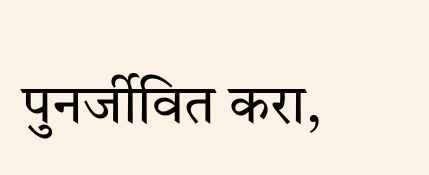पुनर्जीवित करा,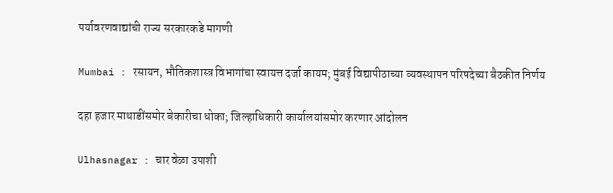पर्यावरणवाद्यांची राज्य सरकारकडे मागणी

Mumbai : रसायन, भौतिकशास्त्र विभागांचा स्वायत्त दर्जा कायम; मुंबई विद्यापीठाच्या व्यवस्थापन परिषदेच्या बैठकीत निर्णय

दहा हजार माथाडींसमोर बेकारीचा धोका; जिल्हाधिकारी कार्यालयांसमोर करणार आंदोलन

Ulhasnagar : चार वेळा उपाशी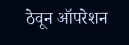ठेवून ऑपरेशन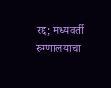रद्द; मध्यवर्ती रुग्णालयाचा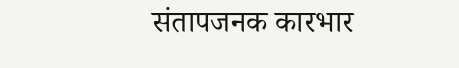संतापजनक कारभार